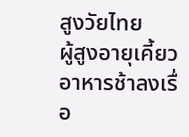สูงวัยไทย
ผู้สูงอายุเคี้ยวอาหารช้าลงเรื่อ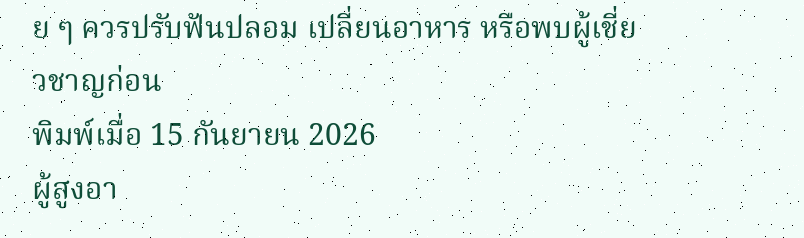ย ๆ ควรปรับฟันปลอม เปลี่ยนอาหาร หรือพบผู้เชี่ยวชาญก่อน
พิมพ์เมื่อ 15 กันยายน 2026
ผู้สูงอา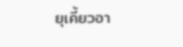ยุเคี้ยวอา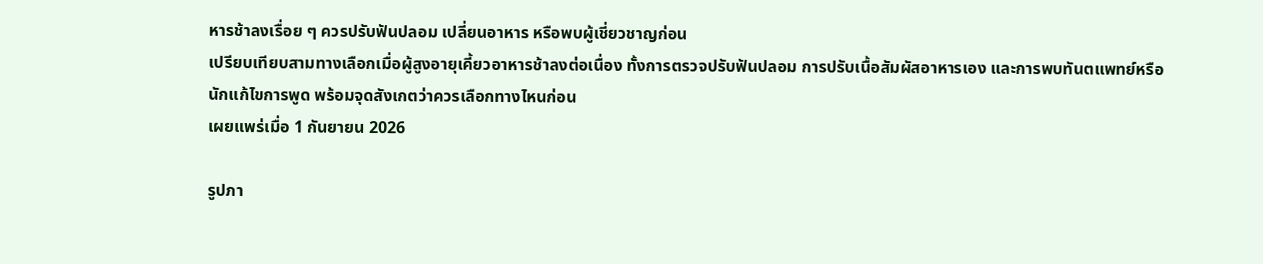หารช้าลงเรื่อย ๆ ควรปรับฟันปลอม เปลี่ยนอาหาร หรือพบผู้เชี่ยวชาญก่อน
เปรียบเทียบสามทางเลือกเมื่อผู้สูงอายุเคี้ยวอาหารช้าลงต่อเนื่อง ทั้งการตรวจปรับฟันปลอม การปรับเนื้อสัมผัสอาหารเอง และการพบทันตแพทย์หรือนักแก้ไขการพูด พร้อมจุดสังเกตว่าควรเลือกทางไหนก่อน
เผยแพร่เมื่อ 1 กันยายน 2026

รูปภา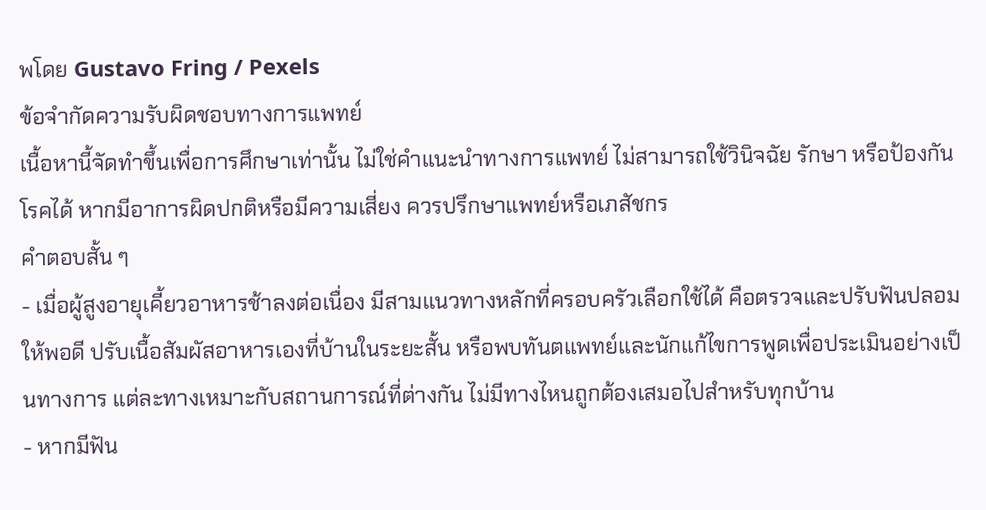พโดย Gustavo Fring / Pexels
ข้อจำกัดความรับผิดชอบทางการแพทย์
เนื้อหานี้จัดทำขึ้นเพื่อการศึกษาเท่านั้น ไม่ใช่คำแนะนำทางการแพทย์ ไม่สามารถใช้วินิจฉัย รักษา หรือป้องกันโรคได้ หากมีอาการผิดปกติหรือมีความเสี่ยง ควรปรึกษาแพทย์หรือเภสัชกร
คำตอบสั้น ๆ
- เมื่อผู้สูงอายุเคี้ยวอาหารช้าลงต่อเนื่อง มีสามแนวทางหลักที่ครอบครัวเลือกใช้ได้ คือตรวจและปรับฟันปลอมให้พอดี ปรับเนื้อสัมผัสอาหารเองที่บ้านในระยะสั้น หรือพบทันตแพทย์และนักแก้ไขการพูดเพื่อประเมินอย่างเป็นทางการ แต่ละทางเหมาะกับสถานการณ์ที่ต่างกัน ไม่มีทางไหนถูกต้องเสมอไปสำหรับทุกบ้าน
- หากมีฟัน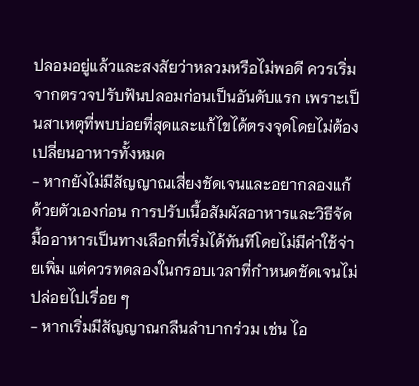ปลอมอยู่แล้วและสงสัยว่าหลวมหรือไม่พอดี ควรเริ่มจากตรวจปรับฟันปลอมก่อนเป็นอันดับแรก เพราะเป็นสาเหตุที่พบบ่อยที่สุดและแก้ไขได้ตรงจุดโดยไม่ต้องเปลี่ยนอาหารทั้งหมด
- หากยังไม่มีสัญญาณเสี่ยงชัดเจนและอยากลองแก้ด้วยตัวเองก่อน การปรับเนื้อสัมผัสอาหารและวิธีจัดมื้ออาหารเป็นทางเลือกที่เริ่มได้ทันทีโดยไม่มีค่าใช้จ่ายเพิ่ม แต่ควรทดลองในกรอบเวลาที่กำหนดชัดเจนไม่ปล่อยไปเรื่อย ๆ
- หากเริ่มมีสัญญาณกลืนลำบากร่วม เช่น ไอ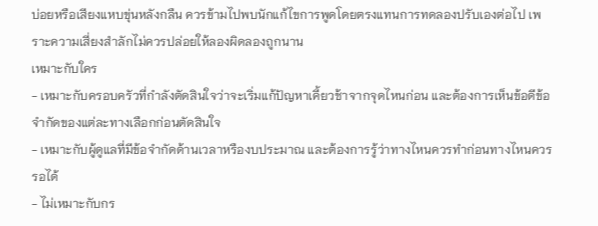บ่อยหรือเสียงแหบขุ่นหลังกลืน ควรข้ามไปพบนักแก้ไขการพูดโดยตรงแทนการทดลองปรับเองต่อไป เพราะความเสี่ยงสำลักไม่ควรปล่อยให้ลองผิดลองถูกนาน
เหมาะกับใคร
- เหมาะกับครอบครัวที่กำลังตัดสินใจว่าจะเริ่มแก้ปัญหาเคี้ยวช้าจากจุดไหนก่อน และต้องการเห็นข้อดีข้อจำกัดของแต่ละทางเลือกก่อนตัดสินใจ
- เหมาะกับผู้ดูแลที่มีข้อจำกัดด้านเวลาหรืองบประมาณ และต้องการรู้ว่าทางไหนควรทำก่อนทางไหนควรรอได้
- ไม่เหมาะกับกร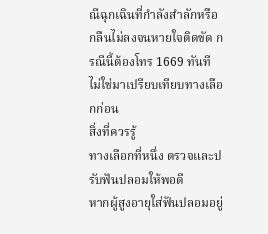ณีฉุกเฉินที่กำลังสำลักหรือกลืนไม่ลงจนหายใจติดขัด กรณีนี้ต้องโทร 1669 ทันที ไม่ใช่มาเปรียบเทียบทางเลือกก่อน
สิ่งที่ควรรู้
ทางเลือกที่หนึ่ง ตรวจและปรับฟันปลอมให้พอดี
หากผู้สูงอายุใส่ฟันปลอมอยู่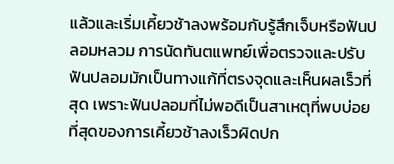แล้วและเริ่มเคี้ยวช้าลงพร้อมกับรู้สึกเจ็บหรือฟันปลอมหลวม การนัดทันตแพทย์เพื่อตรวจและปรับฟันปลอมมักเป็นทางแก้ที่ตรงจุดและเห็นผลเร็วที่สุด เพราะฟันปลอมที่ไม่พอดีเป็นสาเหตุที่พบบ่อยที่สุดของการเคี้ยวช้าลงเร็วผิดปก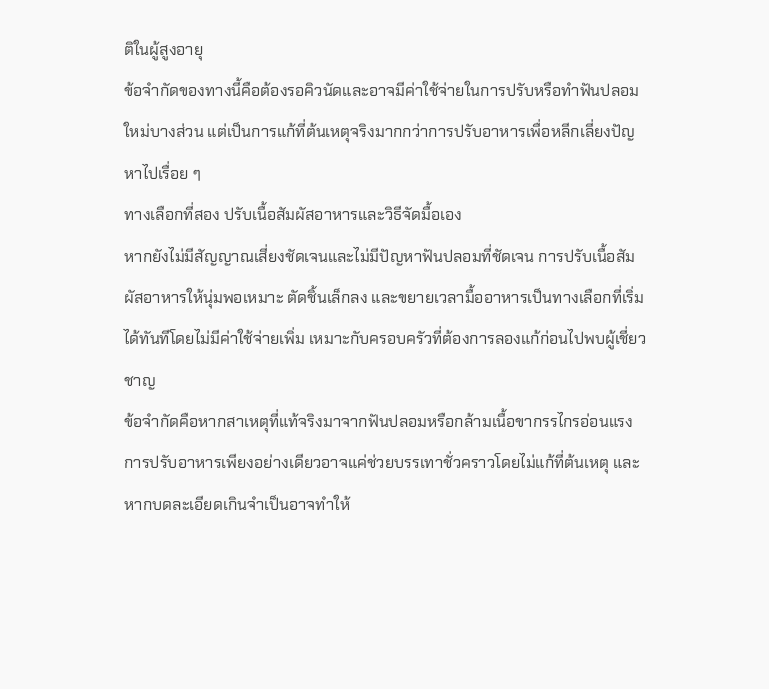ติในผู้สูงอายุ
ข้อจำกัดของทางนี้คือต้องรอคิวนัดและอาจมีค่าใช้จ่ายในการปรับหรือทำฟันปลอมใหม่บางส่วน แต่เป็นการแก้ที่ต้นเหตุจริงมากกว่าการปรับอาหารเพื่อหลีกเลี่ยงปัญหาไปเรื่อย ๆ
ทางเลือกที่สอง ปรับเนื้อสัมผัสอาหารและวิธีจัดมื้อเอง
หากยังไม่มีสัญญาณเสี่ยงชัดเจนและไม่มีปัญหาฟันปลอมที่ชัดเจน การปรับเนื้อสัมผัสอาหารให้นุ่มพอเหมาะ ตัดชิ้นเล็กลง และขยายเวลามื้ออาหารเป็นทางเลือกที่เริ่มได้ทันทีโดยไม่มีค่าใช้จ่ายเพิ่ม เหมาะกับครอบครัวที่ต้องการลองแก้ก่อนไปพบผู้เชี่ยวชาญ
ข้อจำกัดคือหากสาเหตุที่แท้จริงมาจากฟันปลอมหรือกล้ามเนื้อขากรรไกรอ่อนแรง การปรับอาหารเพียงอย่างเดียวอาจแค่ช่วยบรรเทาชั่วคราวโดยไม่แก้ที่ต้นเหตุ และหากบดละเอียดเกินจำเป็นอาจทำให้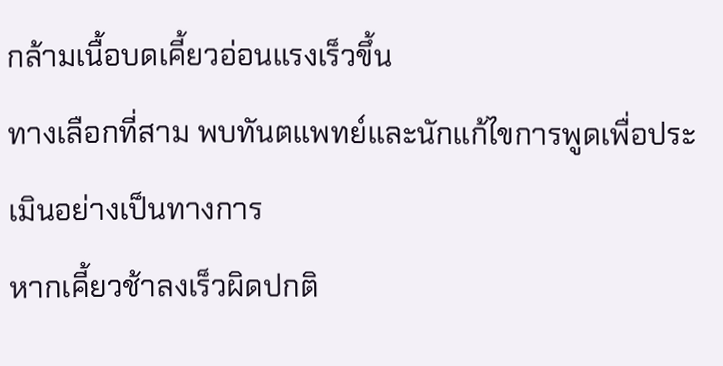กล้ามเนื้อบดเคี้ยวอ่อนแรงเร็วขึ้น
ทางเลือกที่สาม พบทันตแพทย์และนักแก้ไขการพูดเพื่อประเมินอย่างเป็นทางการ
หากเคี้ยวช้าลงเร็วผิดปกติ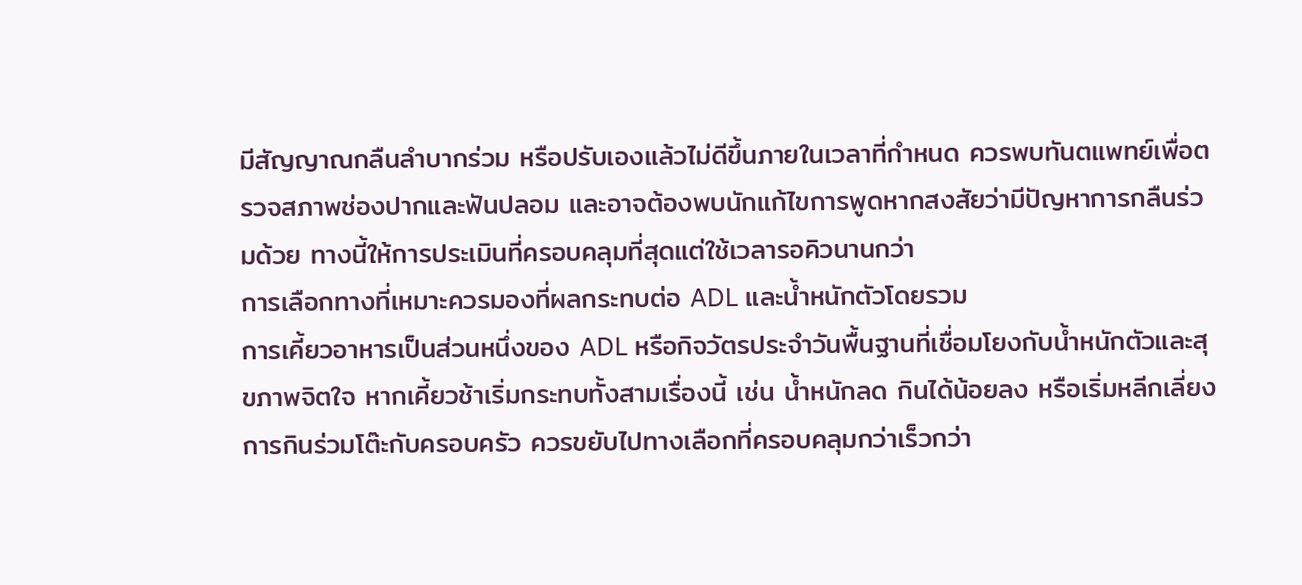มีสัญญาณกลืนลำบากร่วม หรือปรับเองแล้วไม่ดีขึ้นภายในเวลาที่กำหนด ควรพบทันตแพทย์เพื่อตรวจสภาพช่องปากและฟันปลอม และอาจต้องพบนักแก้ไขการพูดหากสงสัยว่ามีปัญหาการกลืนร่วมด้วย ทางนี้ให้การประเมินที่ครอบคลุมที่สุดแต่ใช้เวลารอคิวนานกว่า
การเลือกทางที่เหมาะควรมองที่ผลกระทบต่อ ADL และน้ำหนักตัวโดยรวม
การเคี้ยวอาหารเป็นส่วนหนึ่งของ ADL หรือกิจวัตรประจำวันพื้นฐานที่เชื่อมโยงกับน้ำหนักตัวและสุขภาพจิตใจ หากเคี้ยวช้าเริ่มกระทบทั้งสามเรื่องนี้ เช่น น้ำหนักลด กินได้น้อยลง หรือเริ่มหลีกเลี่ยงการกินร่วมโต๊ะกับครอบครัว ควรขยับไปทางเลือกที่ครอบคลุมกว่าเร็วกว่า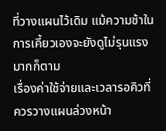ที่วางแผนไว้เดิม แม้ความช้าในการเคี้ยวเองจะยังดูไม่รุนแรงมากก็ตาม
เรื่องค่าใช้จ่ายและเวลารอคิวที่ควรวางแผนล่วงหน้า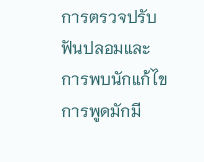การตรวจปรับฟันปลอมและการพบนักแก้ไขการพูดมักมี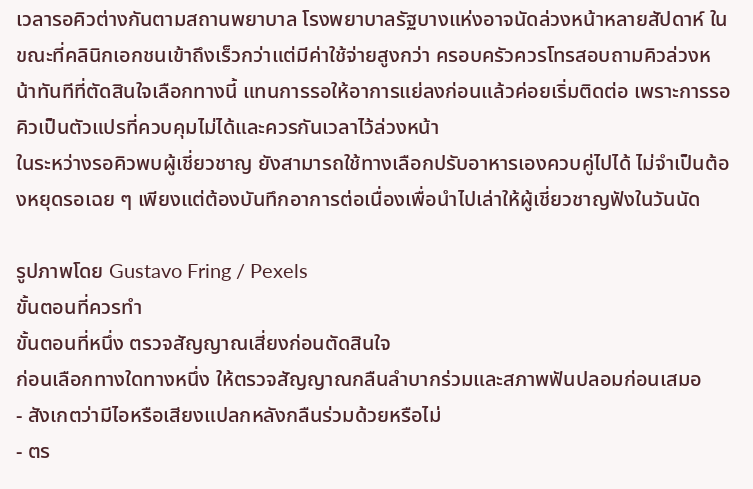เวลารอคิวต่างกันตามสถานพยาบาล โรงพยาบาลรัฐบางแห่งอาจนัดล่วงหน้าหลายสัปดาห์ ในขณะที่คลินิกเอกชนเข้าถึงเร็วกว่าแต่มีค่าใช้จ่ายสูงกว่า ครอบครัวควรโทรสอบถามคิวล่วงหน้าทันทีที่ตัดสินใจเลือกทางนี้ แทนการรอให้อาการแย่ลงก่อนแล้วค่อยเริ่มติดต่อ เพราะการรอคิวเป็นตัวแปรที่ควบคุมไม่ได้และควรกันเวลาไว้ล่วงหน้า
ในระหว่างรอคิวพบผู้เชี่ยวชาญ ยังสามารถใช้ทางเลือกปรับอาหารเองควบคู่ไปได้ ไม่จำเป็นต้องหยุดรอเฉย ๆ เพียงแต่ต้องบันทึกอาการต่อเนื่องเพื่อนำไปเล่าให้ผู้เชี่ยวชาญฟังในวันนัด

รูปภาพโดย Gustavo Fring / Pexels
ขั้นตอนที่ควรทำ
ขั้นตอนที่หนึ่ง ตรวจสัญญาณเสี่ยงก่อนตัดสินใจ
ก่อนเลือกทางใดทางหนึ่ง ให้ตรวจสัญญาณกลืนลำบากร่วมและสภาพฟันปลอมก่อนเสมอ
- สังเกตว่ามีไอหรือเสียงแปลกหลังกลืนร่วมด้วยหรือไม่
- ตร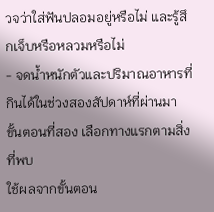วจว่าใส่ฟันปลอมอยู่หรือไม่ และรู้สึกเจ็บหรือหลวมหรือไม่
- จดน้ำหนักตัวและปริมาณอาหารที่กินได้ในช่วงสองสัปดาห์ที่ผ่านมา
ขั้นตอนที่สอง เลือกทางแรกตามสิ่งที่พบ
ใช้ผลจากขั้นตอน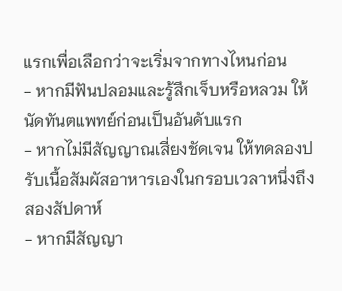แรกเพื่อเลือกว่าจะเริ่มจากทางไหนก่อน
- หากมีฟันปลอมและรู้สึกเจ็บหรือหลวม ให้นัดทันตแพทย์ก่อนเป็นอันดับแรก
- หากไม่มีสัญญาณเสี่ยงชัดเจน ให้ทดลองปรับเนื้อสัมผัสอาหารเองในกรอบเวลาหนึ่งถึงสองสัปดาห์
- หากมีสัญญา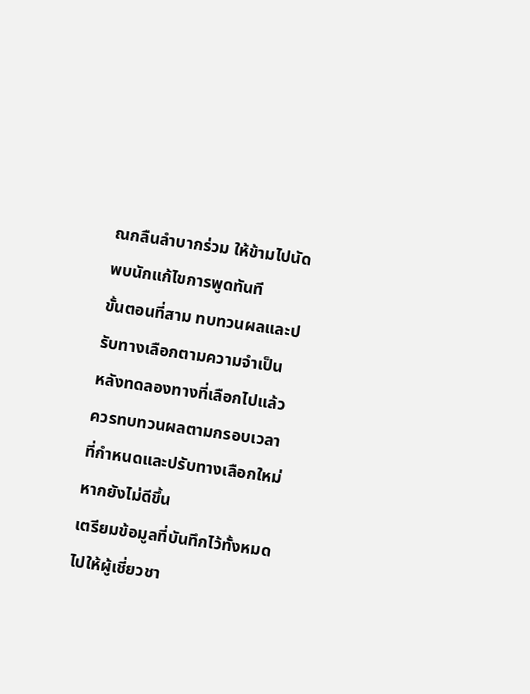ณกลืนลำบากร่วม ให้ข้ามไปนัดพบนักแก้ไขการพูดทันที
ขั้นตอนที่สาม ทบทวนผลและปรับทางเลือกตามความจำเป็น
หลังทดลองทางที่เลือกไปแล้ว ควรทบทวนผลตามกรอบเวลาที่กำหนดและปรับทางเลือกใหม่หากยังไม่ดีขึ้น
เตรียมข้อมูลที่บันทึกไว้ทั้งหมดไปให้ผู้เชี่ยวชา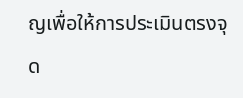ญเพื่อให้การประเมินตรงจุด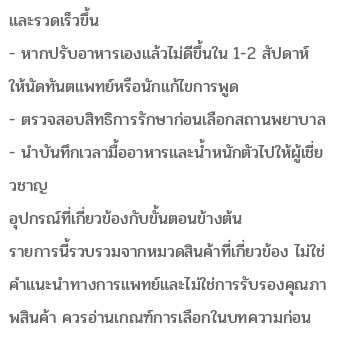และรวดเร็วขึ้น
- หากปรับอาหารเองแล้วไม่ดีขึ้นใน 1-2 สัปดาห์ ให้นัดทันตแพทย์หรือนักแก้ไขการพูด
- ตรวจสอบสิทธิการรักษาก่อนเลือกสถานพยาบาล
- นำบันทึกเวลามื้ออาหารและน้ำหนักตัวไปให้ผู้เชี่ยวชาญ
อุปกรณ์ที่เกี่ยวข้องกับขั้นตอนข้างต้น
รายการนี้รวบรวมจากหมวดสินค้าที่เกี่ยวข้อง ไม่ใช่คำแนะนำทางการแพทย์และไม่ใช่การรับรองคุณภาพสินค้า ควรอ่านเกณฑ์การเลือกในบทความก่อน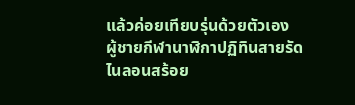แล้วค่อยเทียบรุ่นด้วยตัวเอง
ผู้ชายกีฬานาฬิกาปฏิทินสายรัดไนลอนสร้อย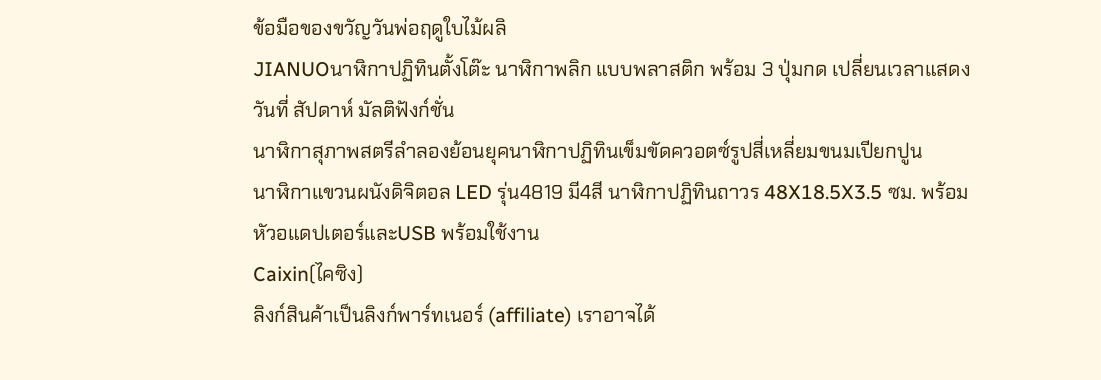ข้อมือของขวัญวันพ่อฤดูใบไม้ผลิ
JIANUOนาฬิกาปฏิทินตั้งโต๊ะ นาฬิกาพลิก แบบพลาสติก พร้อม 3 ปุ่มกด เปลี่ยนเวลาแสดงวันที่ สัปดาห์ มัลติฟังก์ชั่น
นาฬิกาสุภาพสตรีลําลองย้อนยุคนาฬิกาปฏิทินเข็มขัดควอตซ์รูปสี่เหลี่ยมขนมเปียกปูน
นาฬิกาแขวนผนังดิจิตอล LED รุ่น4819 มี4สี นาฬิกาปฏิทินถาวร 48X18.5X3.5 ซม. พร้อมหัวอแดปเตอร์และUSB พร้อมใช้งาน
Caixin(ไคซิง)
ลิงก์สินค้าเป็นลิงก์พาร์ทเนอร์ (affiliate) เราอาจได้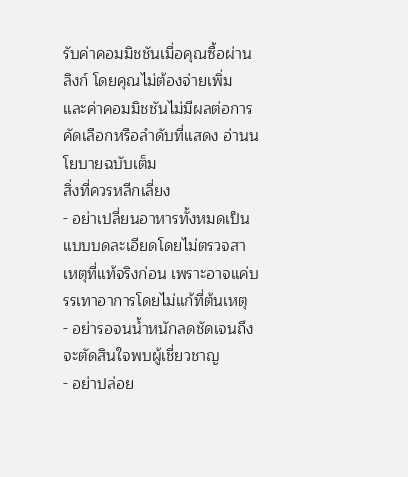รับค่าคอมมิชชันเมื่อคุณซื้อผ่านลิงก์ โดยคุณไม่ต้องจ่ายเพิ่ม และค่าคอมมิชชันไม่มีผลต่อการคัดเลือกหรือลำดับที่แสดง อ่านนโยบายฉบับเต็ม
สิ่งที่ควรหลีกเลี่ยง
- อย่าเปลี่ยนอาหารทั้งหมดเป็นแบบบดละเอียดโดยไม่ตรวจสาเหตุที่แท้จริงก่อน เพราะอาจแค่บรรเทาอาการโดยไม่แก้ที่ต้นเหตุ
- อย่ารอจนน้ำหนักลดชัดเจนถึงจะตัดสินใจพบผู้เชี่ยวชาญ
- อย่าปล่อย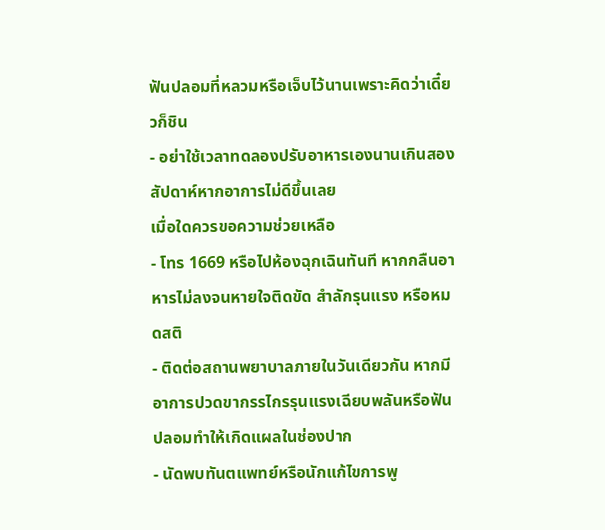ฟันปลอมที่หลวมหรือเจ็บไว้นานเพราะคิดว่าเดี๋ยวก็ชิน
- อย่าใช้เวลาทดลองปรับอาหารเองนานเกินสองสัปดาห์หากอาการไม่ดีขึ้นเลย
เมื่อใดควรขอความช่วยเหลือ
- โทร 1669 หรือไปห้องฉุกเฉินทันที หากกลืนอาหารไม่ลงจนหายใจติดขัด สำลักรุนแรง หรือหมดสติ
- ติดต่อสถานพยาบาลภายในวันเดียวกัน หากมีอาการปวดขากรรไกรรุนแรงเฉียบพลันหรือฟันปลอมทำให้เกิดแผลในช่องปาก
- นัดพบทันตแพทย์หรือนักแก้ไขการพู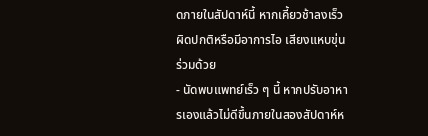ดภายในสัปดาห์นี้ หากเคี้ยวช้าลงเร็วผิดปกติหรือมีอาการไอ เสียงแหบขุ่นร่วมด้วย
- นัดพบแพทย์เร็ว ๆ นี้ หากปรับอาหารเองแล้วไม่ดีขึ้นภายในสองสัปดาห์ห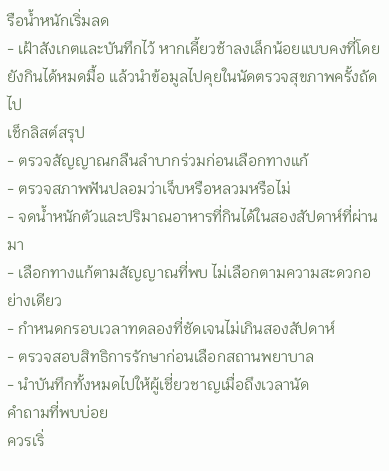รือน้ำหนักเริ่มลด
- เฝ้าสังเกตและบันทึกไว้ หากเคี้ยวช้าลงเล็กน้อยแบบคงที่โดยยังกินได้หมดมื้อ แล้วนำข้อมูลไปคุยในนัดตรวจสุขภาพครั้งถัดไป
เช็กลิสต์สรุป
- ตรวจสัญญาณกลืนลำบากร่วมก่อนเลือกทางแก้
- ตรวจสภาพฟันปลอมว่าเจ็บหรือหลวมหรือไม่
- จดน้ำหนักตัวและปริมาณอาหารที่กินได้ในสองสัปดาห์ที่ผ่านมา
- เลือกทางแก้ตามสัญญาณที่พบ ไม่เลือกตามความสะดวกอย่างเดียว
- กำหนดกรอบเวลาทดลองที่ชัดเจนไม่เกินสองสัปดาห์
- ตรวจสอบสิทธิการรักษาก่อนเลือกสถานพยาบาล
- นำบันทึกทั้งหมดไปให้ผู้เชี่ยวชาญเมื่อถึงเวลานัด
คำถามที่พบบ่อย
ควรเริ่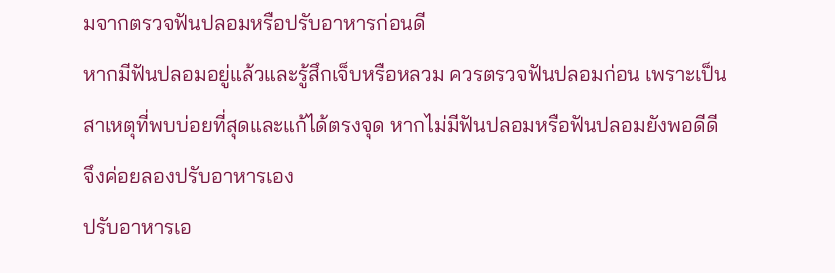มจากตรวจฟันปลอมหรือปรับอาหารก่อนดี
หากมีฟันปลอมอยู่แล้วและรู้สึกเจ็บหรือหลวม ควรตรวจฟันปลอมก่อน เพราะเป็นสาเหตุที่พบบ่อยที่สุดและแก้ได้ตรงจุด หากไม่มีฟันปลอมหรือฟันปลอมยังพอดีดี จึงค่อยลองปรับอาหารเอง
ปรับอาหารเอ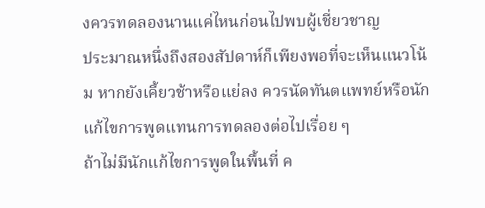งควรทดลองนานแค่ไหนก่อนไปพบผู้เชี่ยวชาญ
ประมาณหนึ่งถึงสองสัปดาห์ก็เพียงพอที่จะเห็นแนวโน้ม หากยังเคี้ยวช้าหรือแย่ลง ควรนัดทันตแพทย์หรือนักแก้ไขการพูดแทนการทดลองต่อไปเรื่อย ๆ
ถ้าไม่มีนักแก้ไขการพูดในพื้นที่ ค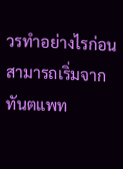วรทำอย่างไรก่อน
สามารถเริ่มจากทันตแพท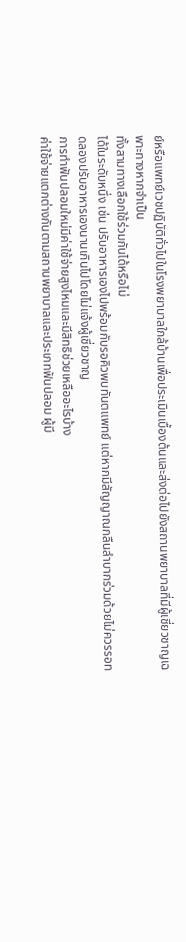ย์หรือแพทย์เวชปฏิบัติทั่วไปในโรงพยาบาลใกล้บ้านเพื่อประเมินเบื้องต้นและส่งต่อไปยังสถานพยาบาลที่มีผู้เชี่ยวชาญเฉพาะทางหากจำเป็น
ทั้งสามทางเลือกใช้ร่วมกันได้หรือไม่
ได้ในระดับหนึ่ง เช่น ปรับอาหารเองไปพร้อมกับรอคิวพบทันตแพทย์ แต่หากมีสัญญาณกลืนลำบากร่วมด้วยไม่ควรรอทดลองปรับอาหารเองนานเกินไปโดยไม่แจ้งผู้เชี่ยวชาญ
การทำฟันปลอมใหม่มีค่าใช้จ่ายสูงไหมและมีสิทธิช่วยเหลืออะไรบ้าง
ค่าใช้จ่ายแตกต่างกันตามสถานพยาบาลและประเภทฟันปลอม ผู้มี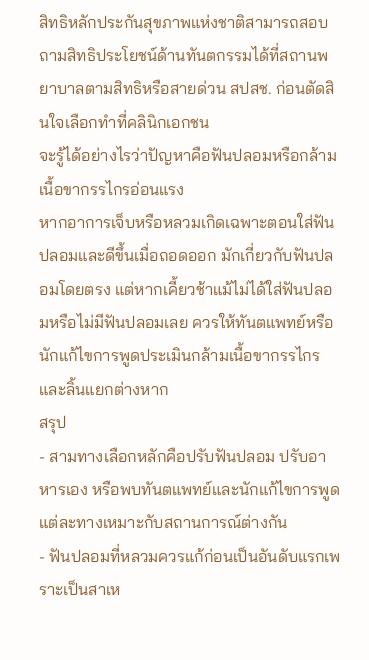สิทธิหลักประกันสุขภาพแห่งชาติสามารถสอบถามสิทธิประโยชน์ด้านทันตกรรมได้ที่สถานพยาบาลตามสิทธิหรือสายด่วน สปสช. ก่อนตัดสินใจเลือกทำที่คลินิกเอกชน
จะรู้ได้อย่างไรว่าปัญหาคือฟันปลอมหรือกล้ามเนื้อขากรรไกรอ่อนแรง
หากอาการเจ็บหรือหลวมเกิดเฉพาะตอนใส่ฟันปลอมและดีขึ้นเมื่อถอดออก มักเกี่ยวกับฟันปลอมโดยตรง แต่หากเคี้ยวช้าแม้ไม่ได้ใส่ฟันปลอมหรือไม่มีฟันปลอมเลย ควรให้ทันตแพทย์หรือนักแก้ไขการพูดประเมินกล้ามเนื้อขากรรไกรและลิ้นแยกต่างหาก
สรุป
- สามทางเลือกหลักคือปรับฟันปลอม ปรับอาหารเอง หรือพบทันตแพทย์และนักแก้ไขการพูด แต่ละทางเหมาะกับสถานการณ์ต่างกัน
- ฟันปลอมที่หลวมควรแก้ก่อนเป็นอันดับแรกเพราะเป็นสาเห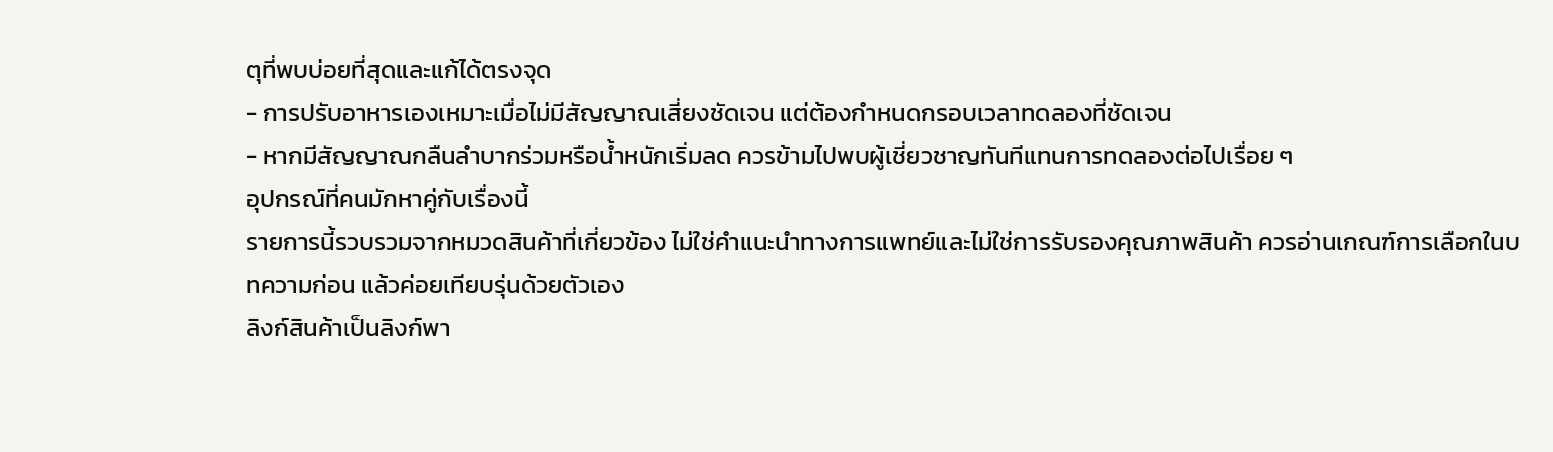ตุที่พบบ่อยที่สุดและแก้ได้ตรงจุด
- การปรับอาหารเองเหมาะเมื่อไม่มีสัญญาณเสี่ยงชัดเจน แต่ต้องกำหนดกรอบเวลาทดลองที่ชัดเจน
- หากมีสัญญาณกลืนลำบากร่วมหรือน้ำหนักเริ่มลด ควรข้ามไปพบผู้เชี่ยวชาญทันทีแทนการทดลองต่อไปเรื่อย ๆ
อุปกรณ์ที่คนมักหาคู่กับเรื่องนี้
รายการนี้รวบรวมจากหมวดสินค้าที่เกี่ยวข้อง ไม่ใช่คำแนะนำทางการแพทย์และไม่ใช่การรับรองคุณภาพสินค้า ควรอ่านเกณฑ์การเลือกในบทความก่อน แล้วค่อยเทียบรุ่นด้วยตัวเอง
ลิงก์สินค้าเป็นลิงก์พา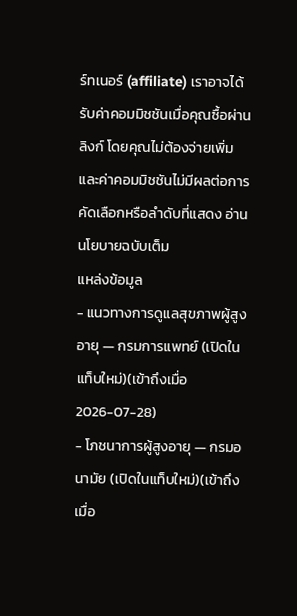ร์ทเนอร์ (affiliate) เราอาจได้รับค่าคอมมิชชันเมื่อคุณซื้อผ่านลิงก์ โดยคุณไม่ต้องจ่ายเพิ่ม และค่าคอมมิชชันไม่มีผลต่อการคัดเลือกหรือลำดับที่แสดง อ่านนโยบายฉบับเต็ม
แหล่งข้อมูล
- แนวทางการดูแลสุขภาพผู้สูงอายุ — กรมการแพทย์ (เปิดในแท็บใหม่)(เข้าถึงเมื่อ 2026-07-28)
- โภชนาการผู้สูงอายุ — กรมอนามัย (เปิดในแท็บใหม่)(เข้าถึงเมื่อ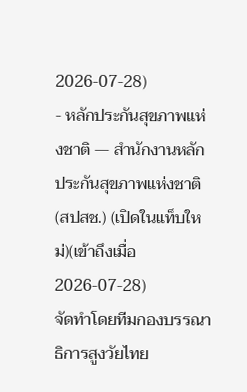2026-07-28)
- หลักประกันสุขภาพแห่งชาติ — สำนักงานหลักประกันสุขภาพแห่งชาติ (สปสช.) (เปิดในแท็บใหม่)(เข้าถึงเมื่อ 2026-07-28)
จัดทำโดยทีมกองบรรณาธิการสูงวัยไทย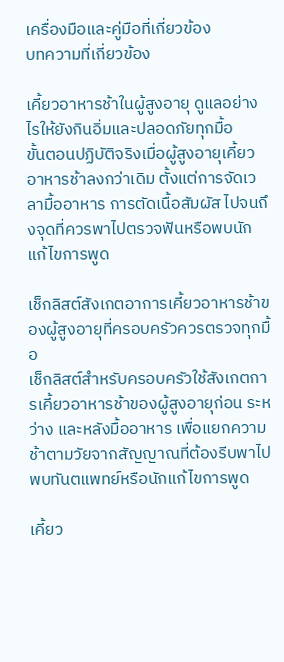เครื่องมือและคู่มือที่เกี่ยวข้อง
บทความที่เกี่ยวข้อง

เคี้ยวอาหารช้าในผู้สูงอายุ ดูแลอย่างไรให้ยังกินอิ่มและปลอดภัยทุกมื้อ
ขั้นตอนปฏิบัติจริงเมื่อผู้สูงอายุเคี้ยวอาหารช้าลงกว่าเดิม ตั้งแต่การจัดเวลามื้ออาหาร การตัดเนื้อสัมผัส ไปจนถึงจุดที่ควรพาไปตรวจฟันหรือพบนักแก้ไขการพูด

เช็กลิสต์สังเกตอาการเคี้ยวอาหารช้าของผู้สูงอายุที่ครอบครัวควรตรวจทุกมื้อ
เช็กลิสต์สำหรับครอบครัวใช้สังเกตการเคี้ยวอาหารช้าของผู้สูงอายุก่อน ระหว่าง และหลังมื้ออาหาร เพื่อแยกความช้าตามวัยจากสัญญาณที่ต้องรีบพาไปพบทันตแพทย์หรือนักแก้ไขการพูด

เคี้ยว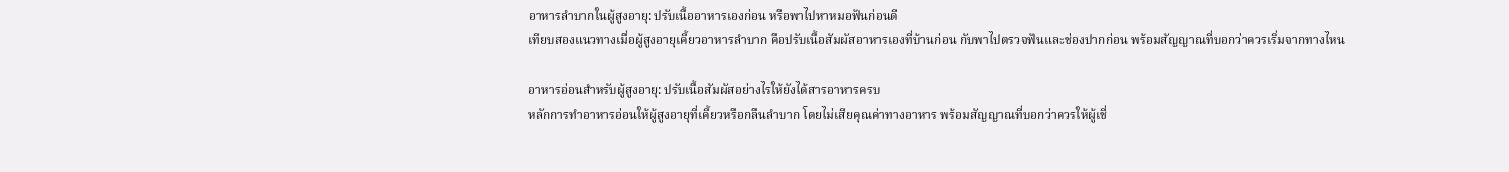อาหารลำบากในผู้สูงอายุ: ปรับเนื้ออาหารเองก่อน หรือพาไปหาหมอฟันก่อนดี
เทียบสองแนวทางเมื่อผู้สูงอายุเคี้ยวอาหารลำบาก คือปรับเนื้อสัมผัสอาหารเองที่บ้านก่อน กับพาไปตรวจฟันและช่องปากก่อน พร้อมสัญญาณที่บอกว่าควรเริ่มจากทางไหน

อาหารอ่อนสำหรับผู้สูงอายุ: ปรับเนื้อสัมผัสอย่างไรให้ยังได้สารอาหารครบ
หลักการทำอาหารอ่อนให้ผู้สูงอายุที่เคี้ยวหรือกลืนลำบาก โดยไม่เสียคุณค่าทางอาหาร พร้อมสัญญาณที่บอกว่าควรให้ผู้เชี่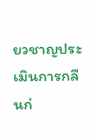ยวชาญประเมินการกลืนก่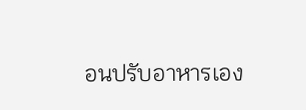อนปรับอาหารเอง